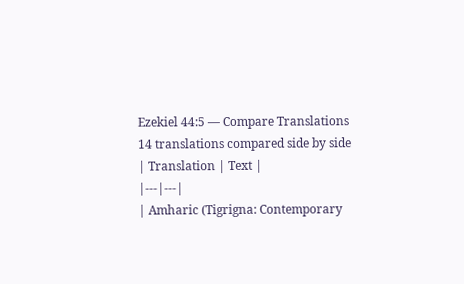Ezekiel 44:5 — Compare Translations
14 translations compared side by side
| Translation | Text |
|---|---|
| Amharic (Tigrigna: Contemporary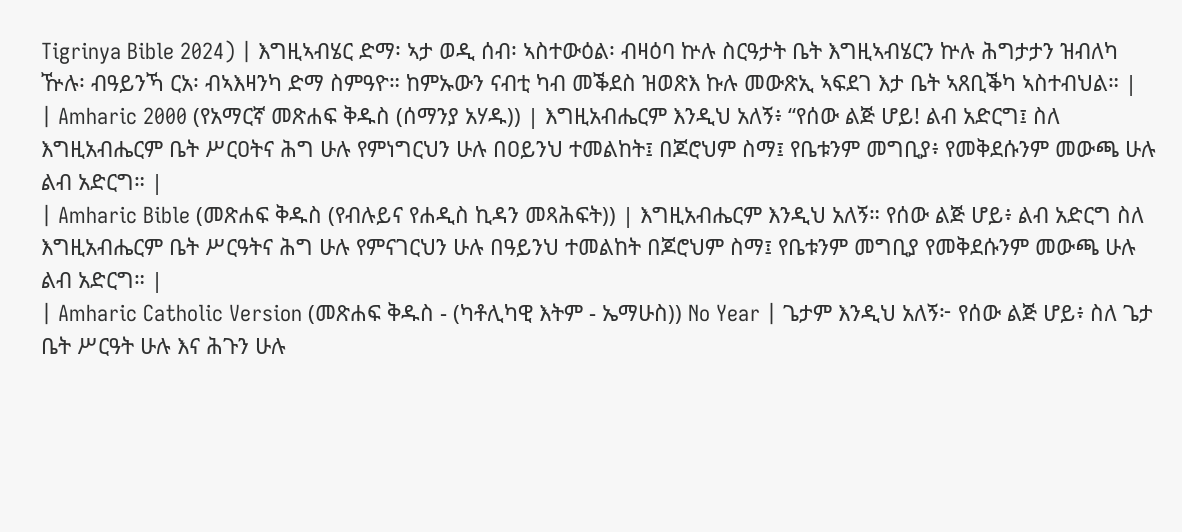Tigrinya Bible 2024) | እግዚኣብሄር ድማ፡ ኣታ ወዲ ሰብ፡ ኣስተውዕል፡ ብዛዕባ ኵሉ ስርዓታት ቤት እግዚኣብሄርን ኵሉ ሕግታታን ዝብለካ ዅሉ፡ ብዓይንኻ ርአ፡ ብኣእዛንካ ድማ ስምዓዮ። ከምኡውን ናብቲ ካብ መቕደስ ዝወጽእ ኩሉ መውጽኢ ኣፍደገ እታ ቤት ኣጸቢቕካ ኣስተብህል። |
| Amharic 2000 (የአማርኛ መጽሐፍ ቅዱስ (ሰማንያ አሃዱ)) | እግዚአብሔርም እንዲህ አለኝ፥ “የሰው ልጅ ሆይ! ልብ አድርግ፤ ስለ እግዚአብሔርም ቤት ሥርዐትና ሕግ ሁሉ የምነግርህን ሁሉ በዐይንህ ተመልከት፤ በጆሮህም ስማ፤ የቤቱንም መግቢያ፥ የመቅደሱንም መውጫ ሁሉ ልብ አድርግ። |
| Amharic Bible (መጽሐፍ ቅዱስ (የብሉይና የሐዲስ ኪዳን መጻሕፍት)) | እግዚአብሔርም እንዲህ አለኝ። የሰው ልጅ ሆይ፥ ልብ አድርግ ስለ እግዚአብሔርም ቤት ሥርዓትና ሕግ ሁሉ የምናገርህን ሁሉ በዓይንህ ተመልከት በጆሮህም ስማ፤ የቤቱንም መግቢያ የመቅደሱንም መውጫ ሁሉ ልብ አድርግ። |
| Amharic Catholic Version (መጽሐፍ ቅዱስ - (ካቶሊካዊ እትም - ኤማሁስ)) No Year | ጌታም እንዲህ አለኝ፦ የሰው ልጅ ሆይ፥ ስለ ጌታ ቤት ሥርዓት ሁሉ እና ሕጉን ሁሉ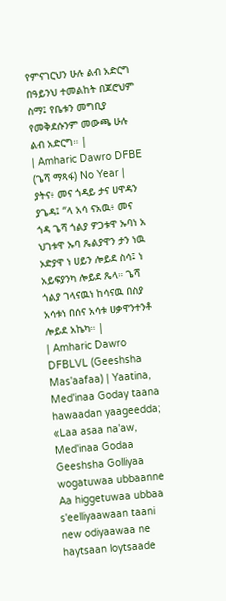የምናገርህን ሁሉ ልብ አድርግ በዓይንህ ተመልከት በጆሮህም ስማ፤ የቤቱን መግቢያ የመቅደሱንም መውጫ ሁሉ ልብ አድርግ። |
| Amharic Dawro DFBE (ጌሻ ማጻፋ) No Year | ያትና፥ መና ጎዳይ ታና ሀዋዳን ያጌዳ፤ “ላ አሳ ናአዉ፥ መና ጎዳ ጌሻ ጎልያ ዎጋቱዋ ኡባነ አ ህገቱዋ ኡባ ጼልያዋን ታን ነዉ ኦድያዋ ነ ሀይን ሎይደ ስሳ፤ ነ አይፍያንካ ሎይደ ጼላ። ጌሻ ጎልያ ገላናዉነ ከሳናዉ በስያ አሳቱነ በሰና አሳቱ ሀቃዋንተንቶ ሎይደ አኬካ። |
| Amharic Dawro DFBLVL (Geeshsha Mas'aafaa) | Yaatina, Med'inaa Goday taana hawaadan yaageedda; «Laa asaa na'aw, Med'inaa Godaa Geeshsha Golliyaa wogatuwaa ubbaanne Aa higgetuwaa ubbaa s'eelliyaawaan taani new odiyaawaa ne haytsaan loytsaade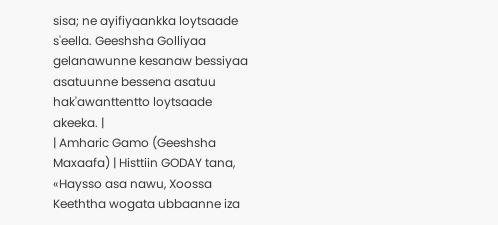sisa; ne ayifiyaankka loytsaade s'eella. Geeshsha Golliyaa gelanawunne kesanaw bessiyaa asatuunne bessena asatuu hak'awanttentto loytsaade akeeka. |
| Amharic Gamo (Geeshsha Maxaafa) | Histtiin GODAY tana, «Haysso asa nawu, Xoossa Keeththa wogata ubbaanne iza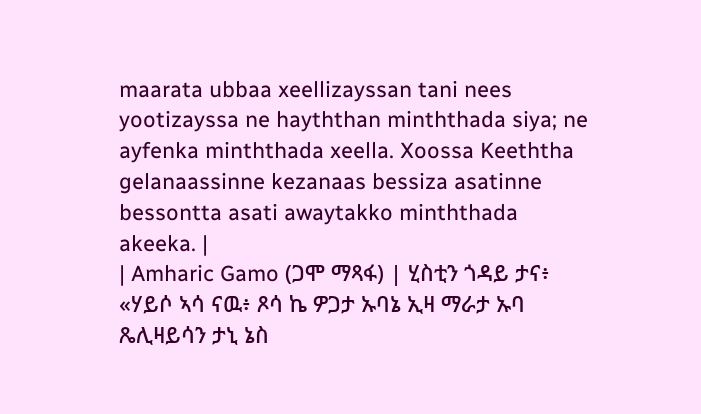maarata ubbaa xeellizayssan tani nees yootizayssa ne hayththan minththada siya; ne ayfenka minththada xeella. Xoossa Keeththa gelanaassinne kezanaas bessiza asatinne bessontta asati awaytakko minththada akeeka. |
| Amharic Gamo (ጋሞ ማጻፋ) | ሂስቲን ጎዳይ ታና፥ «ሃይሶ ኣሳ ናዉ፥ ጾሳ ኬ ዎጋታ ኡባኔ ኢዛ ማራታ ኡባ ጼሊዛይሳን ታኒ ኔስ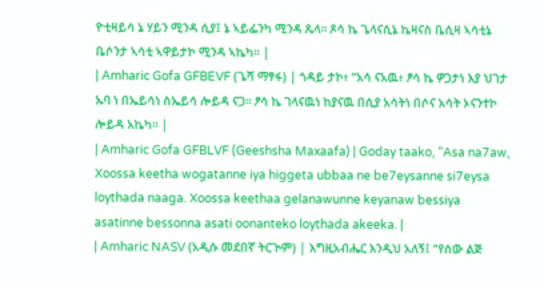ዮቲዛይሳ ኔ ሃይን ሚንዳ ሲያ፤ ኔ ኣይፌንካ ሚንዳ ጼላ። ጾሳ ኬ ጌላናሲኔ ኬዛናስ ቤሲዛ ኣሳቲኔ ቤሶንታ ኣሳቲ ኣዋይታኮ ሚንዳ ኣኬካ። |
| Amharic Gofa GFBEVF (ጌሻ ማፃፋ) | ጎዳይ ታኮ፥ “አሳ ናአዉ፥ ፆሳ ኬ ዎጋታነ እያ ህገታ ኡባ ነ በኤይሳነ ስኤይሳ ሎይዳ ናጋ። ፆሳ ኬ ገላናዉነ ከያናዉ በሲያ አሳትነ በሶና አሳት ኦናንተኮ ሎይዳ አኬካ። |
| Amharic Gofa GFBLVF (Geeshsha Maxaafa) | Goday taako, “Asa na7aw, Xoossa keetha wogatanne iya higgeta ubbaa ne be7eysanne si7eysa loythada naaga. Xoossa keethaa gelanawunne keyanaw bessiya asatinne bessonna asati oonanteko loythada akeeka. |
| Amharic NASV (አዲሱ መደበኛ ትርጒም) | እግዚአብሔር እንዲህ አለኝ፤ “የሰው ልጅ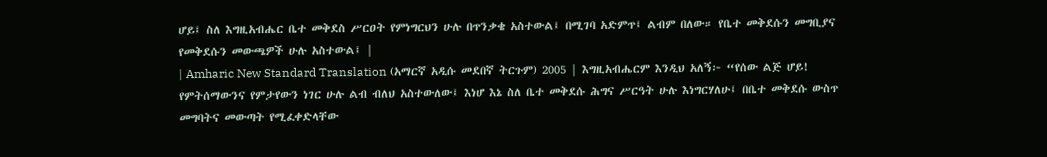ሆይ፤ ስለ እግዚአብሔር ቤተ መቅደስ ሥርዐት የምነግርህን ሁሉ በጥንቃቄ አስተውል፤ በሚገባ አድምጥ፤ ልብም በለው። የቤተ መቅደሱን መግቢያና የመቅደሱን መውጫዎች ሁሉ አስተውል፤ |
| Amharic New Standard Translation (አማርኛ አዲሱ መደበኛ ትርጉም) 2005 | እግዚአብሔርም እንዲህ አለኝ፦ “የሰው ልጅ ሆይ! የምትሰማውንና የምታየውን ነገር ሁሉ ልብ ብለህ አስተውለው፤ እነሆ እኔ ስለ ቤተ መቅደሱ ሕግና ሥርዓት ሁሉ እነግርሃለሁ፤ በቤተ መቅደሱ ውስጥ መግባትና መውጣት የሚፈቀድላቸው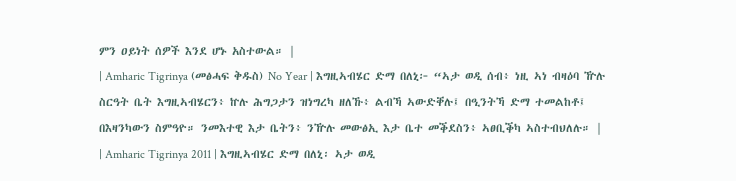ምን ዐይነት ሰዎች እንደ ሆኑ አስተውል። |
| Amharic Tigrinya (መፅሓፍ ቅዱስ) No Year | እግዚኣብሄር ድማ በለኒ፦ “ኣታ ወዲ ሰብ፥ ነዚ ኣነ ብዛዕባ ዅሉ ስርዓት ቤት እግዚኣብሄርን፥ ኵሉ ሕግጋታን ዝነግረካ ዘለኹ፥ ልብኻ ኣውድቐሉ፤ በዒንትኻ ድማ ተመልከቶ፤ በእዛንካውን ስምዓዮ። ንመእተዊ እታ ቤትን፥ ንዅሉ መውፅኢ እታ ቤተ መቕደስን፥ ኣፀቢቕካ ኣስተብህለሉ። |
| Amharic Tigrinya 2011 | እግዚኣብሄር ድማ በለኒ፡ ኣታ ወዲ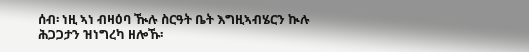ሰብ፡ ነዚ ኣነ ብዛዕባ ዂሉ ስርዓት ቤት እግዚኣብሄርን ኲሉ ሕጋጋታን ዝነግረካ ዘሎኹ፡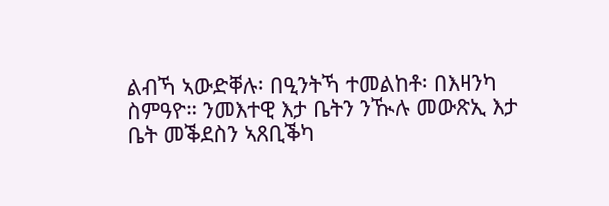ልብኻ ኣውድቐሉ፡ በዒንትኻ ተመልከቶ፡ በእዛንካ ስምዓዮ። ንመእተዊ እታ ቤትን ንዂሉ መውጽኢ እታ ቤት መቕደስን ኣጸቢቕካ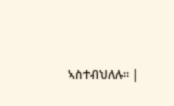ኣስተብህለሉ። |